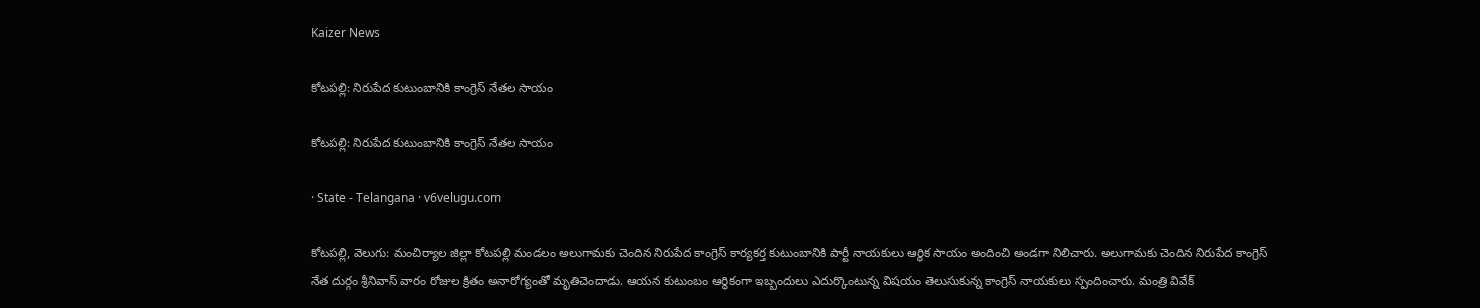Kaizer News

కోటపల్లి: నిరుపేద కుటుంబానికి కాంగ్రెస్ నేతల సాయం

కోటపల్లి: నిరుపేద కుటుంబానికి కాంగ్రెస్ నేతల సాయం

· State - Telangana · v6velugu.com

కోటపల్లి, వెలుగు: మంచిర్యాల జిల్లా కోటపల్లి మండలం అలుగామకు చెందిన నిరుపేద కాంగ్రెస్ కార్యకర్త కుటుంబానికి పార్టీ నాయకులు ఆర్థిక సాయం అందించి అండగా నిలిచారు. అలుగామకు చెందిన నిరుపేద కాంగ్రెస్ నేత దుర్గం శ్రీనివాస్ వారం రోజుల క్రితం అనారోగ్యంతో మృతిచెందాడు. ఆయన కుటుంబం ఆర్థికంగా ఇబ్బందులు ఎదుర్కొంటున్న విషయం తెలుసుకున్న కాంగ్రెస్ నాయకులు స్పందించారు. మంత్రి వివేక్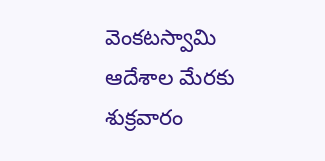వెంకటస్వామి ఆదేశాల మేరకు శుక్రవారం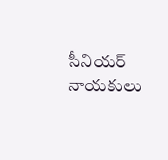సీనియర్ నాయకులు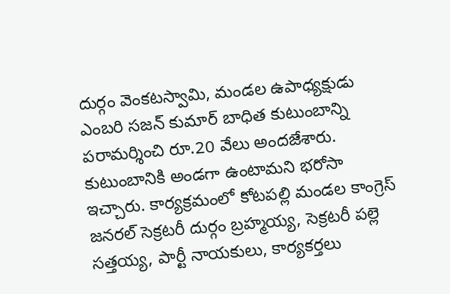దుర్గం వెంకటస్వామి, మండల ఉపాధ్యక్షుడు ఎంబరి సజన్ కుమార్ బాధిత కుటుంబాన్ని పరామర్శించి రూ.20 వేలు అందజేశారు. కుటుంబానికి అండగా ఉంటామని భరోసా ఇచ్చారు. కార్యక్రమంలో కోటపల్లి మండల కాంగ్రెస్ జనరల్ సెక్రటరీ దుర్గం బ్రహ్మయ్య, సెక్రటరీ పల్లె సత్తయ్య, పార్టీ నాయకులు, కార్యకర్తలు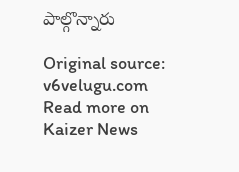పాల్గొన్నారు

Original source: v6velugu.com
Read more on Kaizer News